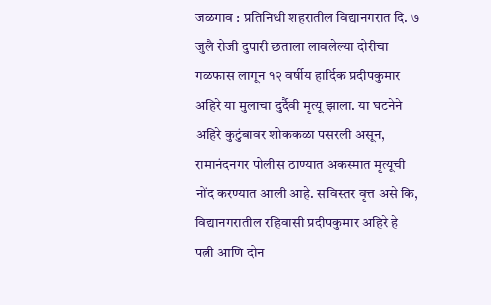जळगाव : प्रतिनिधी शहरातील विद्यानगरात दि. ७ जुलै रोजी दुपारी छताला लावलेल्या दोरीचा गळफास लागून १२ वर्षीय हार्दिक प्रदीपकुमार अहिरे या मुलाचा दुर्दैवी मृत्यू झाला. या घटनेने अहिरे कुटुंबावर शोककळा पसरली असून, रामानंदनगर पोलीस ठाण्यात अकस्मात मृत्यूची नोंद करण्यात आली आहे. सविस्तर वृत्त असे कि, विद्यानगरातील रहिवासी प्रदीपकुमार अहिरे हे पत्नी आणि दोन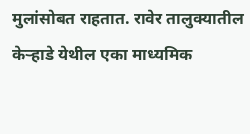मुलांसोबत राहतात. रावेर तालुक्यातील केऱ्हाडे येथील एका माध्यमिक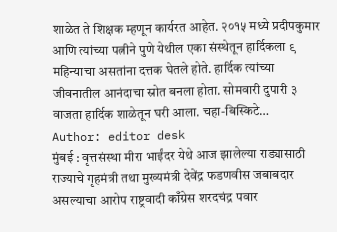शाळेत ते शिक्षक म्हणून कार्यरत आहेत. २०१५ मध्ये प्रदीपकुमार आणि त्यांच्या पत्नीने पुणे येथील एका संस्थेतून हार्दिकला ९ महिन्याचा असतांना दत्तक घेतले होते. हार्दिक त्यांच्या जीवनातील आनंदाचा स्रोत बनला होता. सोमवारी दुपारी ३ वाजता हार्दिक शाळेतून घरी आला. चहा-बिस्किटे…
Author: editor desk
मुंबई : वृत्तसंस्था मीरा भाईंदर येथे आज झालेल्या राड्यासाठी राज्याचे गृहमंत्री तथा मुख्यमंत्री देवेंद्र फडणवीस जबाबदार असल्याचा आरोप राष्ट्रवादी काँग्रेस शरदचंद्र पवार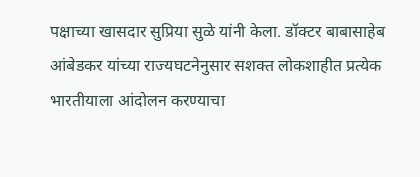पक्षाच्या खासदार सुप्रिया सुळे यांनी केला. डॉक्टर बाबासाहेब आंबेडकर यांच्या राज्यघटनेनुसार सशक्त लोकशाहीत प्रत्येक भारतीयाला आंदोलन करण्याचा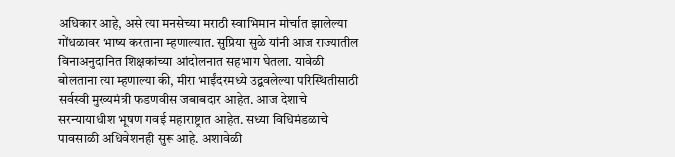अधिकार आहे, असे त्या मनसेच्या मराठी स्वाभिमान मोर्चात झालेल्या गोंधळावर भाष्य करताना म्हणाल्यात. सुप्रिया सुळे यांनी आज राज्यातील विनाअनुदानित शिक्षकांच्या आंदोलनात सहभाग घेतला. यावेळी बोलताना त्या म्हणाल्या की, मीरा भाईंदरमध्ये उद्बवलेल्या परिस्थितीसाठी सर्वस्वी मुख्यमंत्री फडणवीस जबाबदार आहेत. आज देशाचे सरन्यायाधीश भूषण गवई महाराष्ट्रात आहेत. सध्या विधिमंडळाचे पावसाळी अधिवेशनही सुरू आहे. अशावेळी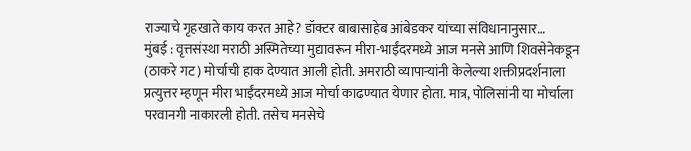राज्याचे गृहखाते काय करत आहे? डॉक्टर बाबासाहेब आंबेडकर यांच्या संविधानानुसार…
मुंबई : वृत्तसंस्था मराठी अस्मितेच्या मुद्यावरून मीरा-भाईंदरमध्ये आज मनसे आणि शिवसेनेकडून (ठाकरे गट) मोर्चाची हाक देण्यात आली होती. अमराठी व्यापाऱ्यांनी केलेल्या शक्तीप्रदर्शनाला प्रत्युत्तर म्हणून मीरा भाईंदरमध्ये आज मोर्चा काढण्यात येणार होता. मात्र, पोलिसांनी या मोर्चाला परवानगी नाकारली होती. तसेच मनसेचे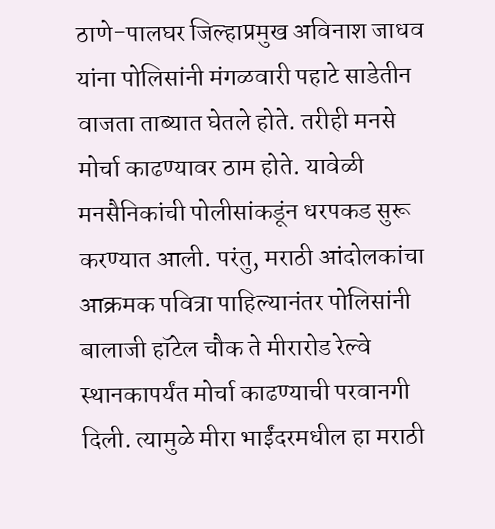ठाणे-पालघर जिल्हाप्रमुख अविनाश जाधव यांना पोलिसांनी मंगळवारी पहाटे साडेतीन वाजता ताब्यात घेतले होते. तरीही मनसे मोर्चा काढण्यावर ठाम होते. यावेळी मनसैनिकांची पोलीसांकडूंन धरपकड सुरू करण्यात आली. परंतु, मराठी आंदोलकांचा आक्रमक पवित्रा पाहिल्यानंतर पोलिसांनी बालाजी हॉटेल चौक ते मीरारोड रेल्वे स्थानकापर्यंत मोर्चा काढण्याची परवानगी दिली. त्यामुळे मीरा भाईंदरमधील हा मराठी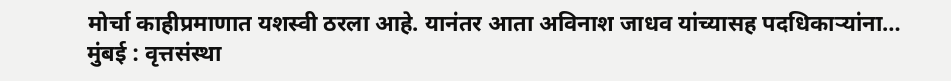मोर्चा काहीप्रमाणात यशस्वी ठरला आहे. यानंतर आता अविनाश जाधव यांच्यासह पदधिकाऱ्यांना…
मुंबई : वृत्तसंस्था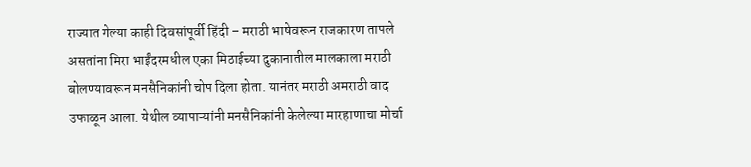राज्यात गेल्या काही दिवसांपूर्वी हिंदी – मराठी भाषेवरून राजकारण तापले असतांना मिरा भाईंदरमधील एका मिठाईच्या दुकानातील मालकाला मराठी बोलण्यावरून मनसैनिकांनी चोप दिला होता. यानंतर मराठी अमराठी वाद उफाळून आला. येथील व्यापाऱ्यांनी मनसैनिकांनी केलेल्या मारहाणाचा मोर्चा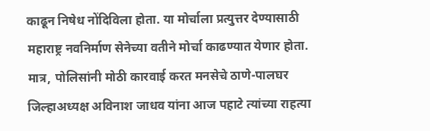काढून निषेध नोंदिविला होता. या मोर्चाला प्रत्युत्तर देण्यासाठी महाराष्ट्र नवनिर्माण सेनेच्या वतीने मोर्चा काढण्यात येणार होता. मात्र, पोलिसांनी मोठी कारवाई करत मनसेचे ठाणे-पालघर जिल्हाअध्यक्ष अविनाश जाधव यांना आज पहाटे त्यांच्या राहत्या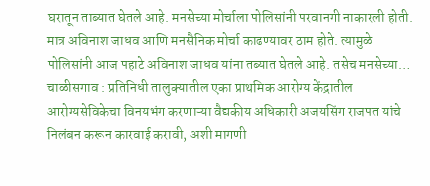घरातून ताब्यात घेतले आहे. मनसेच्या मोर्चाला पोलिसांनी परवानगी नाकारली होती. मात्र अविनाश जाधव आणि मनसैनिक मोर्चा काढण्यावर ठाम होते. त्यामुळे पोलिसांनी आज पहाटे अविनाश जाधव यांना तब्यात घेतले आहे. तसेच मनसेच्या…
चाळीसगाव : प्रतिनिधी तालुक्यातील एका प्राथमिक आरोग्य केंद्रातील आरोग्यसेविकेचा विनयभंग करणाऱ्या वैद्यकीय अधिकारी अजयसिंग राजपत यांचे निलंबन करून कारवाई करावी, अशी मागणी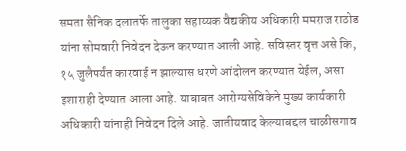समता सैनिक दलातर्फे तालुका सहाय्यक वैद्यकीय अधिकारी ममराज राठोड यांना सोमवारी निवेदन देऊन करण्यात आली आहे. सविस्तर वृत्त असे कि, १५ जुलैपर्यंत कारवाई न झाल्यास धरणे आंदोलन करण्यात येईल, असा इशाराही देण्यात आला आहे. याबाबत आरोग्यसेविकेने मुख्य कार्यकारी अधिकारी यांनाही निवेदन दिले आहे. जातीयवाद केल्याबद्दल चाळीसगाव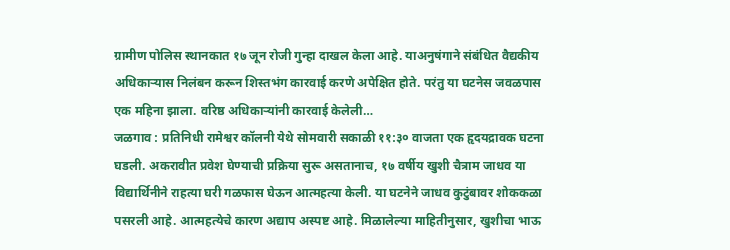ग्रामीण पोलिस स्थानकात १७ जून रोजी गुन्हा दाखल केला आहे. याअनुषंगाने संबंधित वैद्यकीय अधिकाऱ्यास निलंबन करून शिस्तभंग कारवाई करणे अपेक्षित होते. परंतु या घटनेस जवळपास एक महिना झाला. वरिष्ठ अधिकाऱ्यांनी कारवाई केलेली…
जळगाव : प्रतिनिधी रामेश्वर कॉलनी येथे सोमवारी सकाळी ११:३० वाजता एक हृदयद्रावक घटना घडली. अकरावीत प्रवेश घेण्याची प्रक्रिया सुरू असतानाच, १७ वर्षीय खुशी चैत्राम जाधव या विद्यार्थिनीने राहत्या घरी गळफास घेऊन आत्महत्या केली. या घटनेने जाधव कुटुंबावर शोककळा पसरली आहे. आत्महत्येचे कारण अद्याप अस्पष्ट आहे. मिळालेल्या माहितीनुसार, खुशीचा भाऊ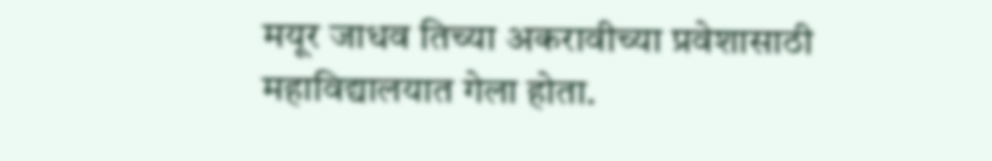मयूर जाधव तिच्या अकरावीच्या प्रवेशासाठी महाविद्यालयात गेला होता.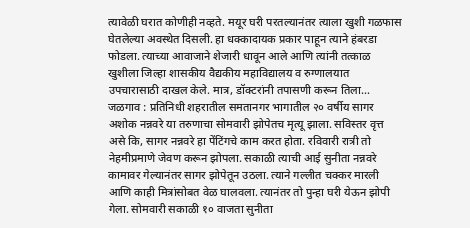त्यावेळी घरात कोणीही नव्हते. मयूर घरी परतल्यानंतर त्याला खुशी गळफास घेतलेल्या अवस्थेत दिसली. हा धक्कादायक प्रकार पाहून त्याने हंबरडा फोडला. त्याच्या आवाजाने शेजारी धावून आले आणि त्यांनी तत्काळ खुशीला जिल्हा शासकीय वैद्यकीय महाविद्यालय व रुग्णालयात उपचारासाठी दाखल केले. मात्र, डॉक्टरांनी तपासणी करून तिला…
जळगाव : प्रतिनिधी शहरातील समतानगर भागातील २० वर्षीय सागर अशोक नन्नवरे या तरुणाचा सोमवारी झोपेतच मृत्यू झाला. सविस्तर वृत्त असे कि, सागर नन्नवरे हा पेंटिंगचे काम करत होता. रविवारी रात्री तो नेहमीप्रमाणे जेवण करून झोपला. सकाळी त्याची आई सुनीता नन्नवरे कामावर गेल्यानंतर सागर झोपेतून उठला. त्याने गल्लीत चक्कर मारली आणि काही मित्रांसोबत वेळ घालवला. त्यानंतर तो पुन्हा घरी येऊन झोपी गेला. सोमवारी सकाळी १० वाजता सुनीता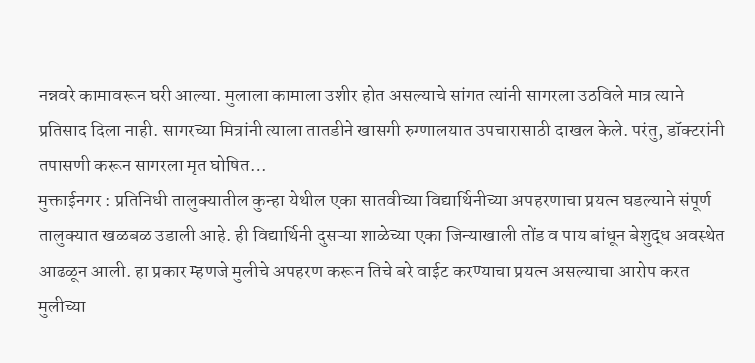नन्नवरे कामावरून घरी आल्या. मुलाला कामाला उशीर होत असल्याचे सांगत त्यांनी सागरला उठविले मात्र त्याने प्रतिसाद दिला नाही. सागरच्या मित्रांनी त्याला तातडीने खासगी रुग्णालयात उपचारासाठी दाखल केले. परंतु, डॉक्टरांनी तपासणी करून सागरला मृत घोषित…
मुक्ताईनगर : प्रतिनिधी तालुक्यातील कुन्हा येथील एका सातवीच्या विद्यार्थिनीच्या अपहरणाचा प्रयत्न घडल्याने संपूर्ण तालुक्यात खळबळ उडाली आहे. ही विद्यार्थिनी दुसऱ्या शाळेच्या एका जिन्याखाली तोंड व पाय बांधून बेशुद्ध अवस्थेत आढळून आली. हा प्रकार म्हणजे मुलीचे अपहरण करून तिचे बरे वाईट करण्याचा प्रयत्न असल्याचा आरोप करत मुलीच्या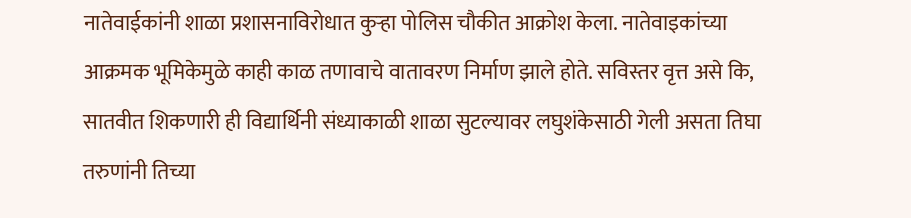नातेवाईकांनी शाळा प्रशासनाविरोधात कुऱ्हा पोलिस चौकीत आक्रोश केला. नातेवाइकांच्या आक्रमक भूमिकेमुळे काही काळ तणावाचे वातावरण निर्माण झाले होते. सविस्तर वृत्त असे कि, सातवीत शिकणारी ही विद्यार्थिनी संध्याकाळी शाळा सुटल्यावर लघुशंकेसाठी गेली असता तिघा तरुणांनी तिच्या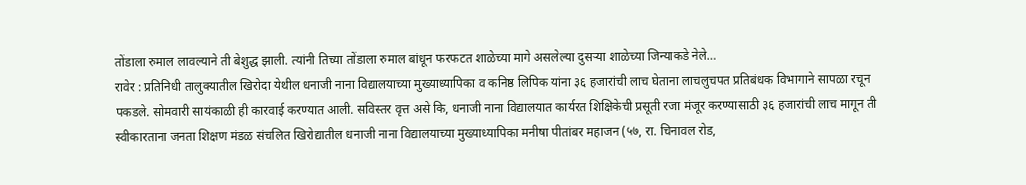तोंडाला रुमाल लावल्याने ती बेशुद्ध झाली. त्यांनी तिच्या तोंडाला रुमाल बांधून फरफटत शाळेच्या मागे असलेल्या दुसऱ्या शाळेच्या जिन्याकडे नेले…
रावेर : प्रतिनिधी तालुक्यातील खिरोदा येथील धनाजी नाना विद्यालयाच्या मुख्याध्यापिका व कनिष्ठ लिपिक यांना ३६ हजारांची लाच घेताना लाचलुचपत प्रतिबंधक विभागाने सापळा रचून पकडले. सोमवारी सायंकाळी ही कारवाई करण्यात आली. सविस्तर वृत्त असे कि, धनाजी नाना विद्यालयात कार्यरत शिक्षिकेची प्रसूती रजा मंजूर करण्यासाठी ३६ हजारांची लाच मागून ती स्वीकारताना जनता शिक्षण मंडळ संचलित खिरोद्यातील धनाजी नाना विद्यालयाच्या मुख्याध्यापिका मनीषा पीतांबर महाजन (५७, रा. चिनावल रोड,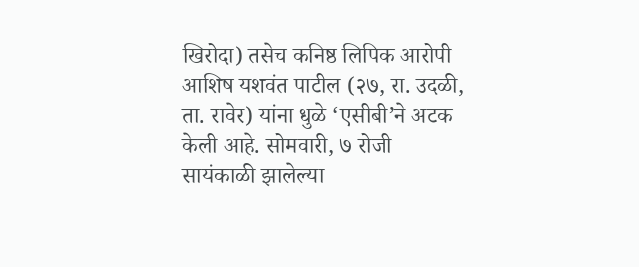खिरोदा) तसेच कनिष्ठ लिपिक आरोपी आशिष यशवंत पाटील (२७, रा. उदळी, ता. रावेर) यांना धुळे ‘एसीबी’ने अटक केली आहे. सोमवारी, ७ रोजी सायंकाळी झालेल्या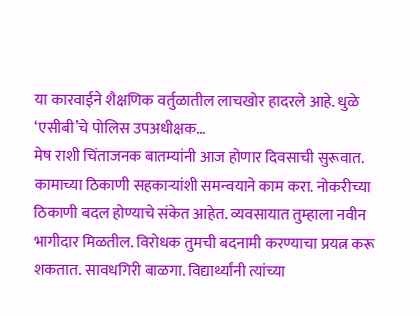या कारवाईने शैक्षणिक वर्तुळातील लाचखोर हादरले आहे. धुळे ‘एसीबी’चे पोलिस उपअधीक्षक…
मेष राशी चिंताजनक बातम्यांनी आज होणार दिवसाची सुरूवात. कामाच्या ठिकाणी सहकाऱ्यांशी समन्वयाने काम करा. नोकरीच्या ठिकाणी बदल होण्याचे संकेत आहेत. व्यवसायात तुम्हाला नवीन भागीदार मिळतील. विरोधक तुमची बदनामी करण्याचा प्रयत्न करू शकतात. सावधगिरी बाळगा. विद्यार्थ्यांनी त्यांच्या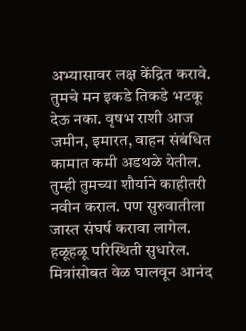अभ्यासावर लक्ष केंद्रित करावे. तुमचे मन इकडे तिकडे भटकू देऊ नका. वृषभ राशी आज जमीन, इमारत, वाहन संबंधित कामात कमी अडथळे येतील. तुम्ही तुमच्या शौर्याने काहीतरी नवीन कराल. पण सुरुवातीला जास्त संघर्ष करावा लागेल. हळूहळू परिस्थिती सुधारेल. मित्रांसोबत वेळ घालवून आनंद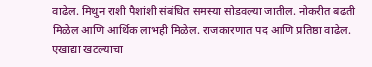वाढेल. मिथुन राशी पैशांशी संबंधित समस्या सोडवल्या जातील. नोकरीत बढती मिळेल आणि आर्थिक लाभही मिळेल. राजकारणात पद आणि प्रतिष्ठा वाढेल. एखाद्या खटल्याचा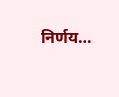निर्णय…